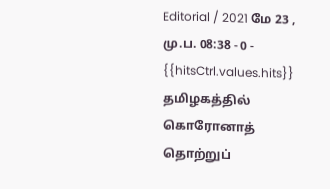Editorial / 2021 மே 23 , மு.ப. 08:38 - 0 - {{hitsCtrl.values.hits}}
தமிழகத்தில் கொரோனாத் தொற்றுப்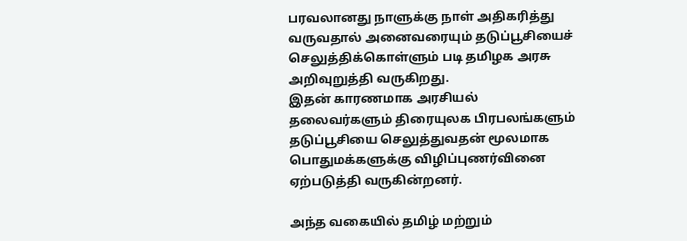பரவலானது நாளுக்கு நாள் அதிகரித்து வருவதால் அனைவரையும் தடுப்பூசியைச் செலுத்திக்கொள்ளும் படி தமிழக அரசு அறிவுறுத்தி வருகிறது.
இதன் காரணமாக அரசியல் தலைவர்களும் திரையுலக பிரபலங்களும் தடுப்பூசியை செலுத்துவதன் மூலமாக பொதுமக்களுக்கு விழிப்புணர்வினை ஏற்படுத்தி வருகின்றனர்.

அந்த வகையில் தமிழ் மற்றும்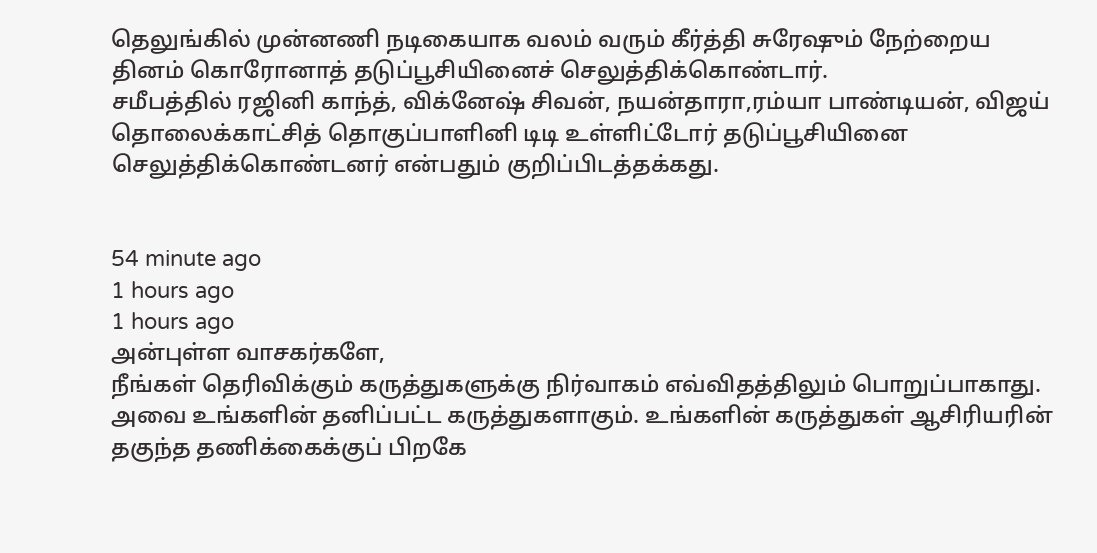தெலுங்கில் முன்னணி நடிகையாக வலம் வரும் கீர்த்தி சுரேஷும் நேற்றைய தினம் கொரோனாத் தடுப்பூசியினைச் செலுத்திக்கொண்டார்.
சமீபத்தில் ரஜினி காந்த், விக்னேஷ் சிவன், நயன்தாரா,ரம்யா பாண்டியன், விஜய் தொலைக்காட்சித் தொகுப்பாளினி டிடி உள்ளிட்டோர் தடுப்பூசியினை செலுத்திக்கொண்டனர் என்பதும் குறிப்பிடத்தக்கது.


54 minute ago
1 hours ago
1 hours ago
அன்புள்ள வாசகர்களே,
நீங்கள் தெரிவிக்கும் கருத்துகளுக்கு நிர்வாகம் எவ்விதத்திலும் பொறுப்பாகாது. அவை உங்களின் தனிப்பட்ட கருத்துகளாகும். உங்களின் கருத்துகள் ஆசிரியரின் தகுந்த தணிக்கைக்குப் பிறகே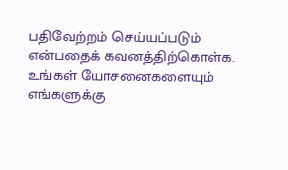பதிவேற்றம் செய்யப்படும் என்பதைக் கவனத்திற்கொள்க. உங்கள் யோசனைகளையும் எங்களுக்கு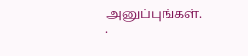அனுப்புங்கள். .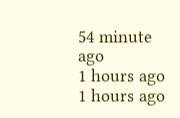54 minute ago
1 hours ago
1 hours ago